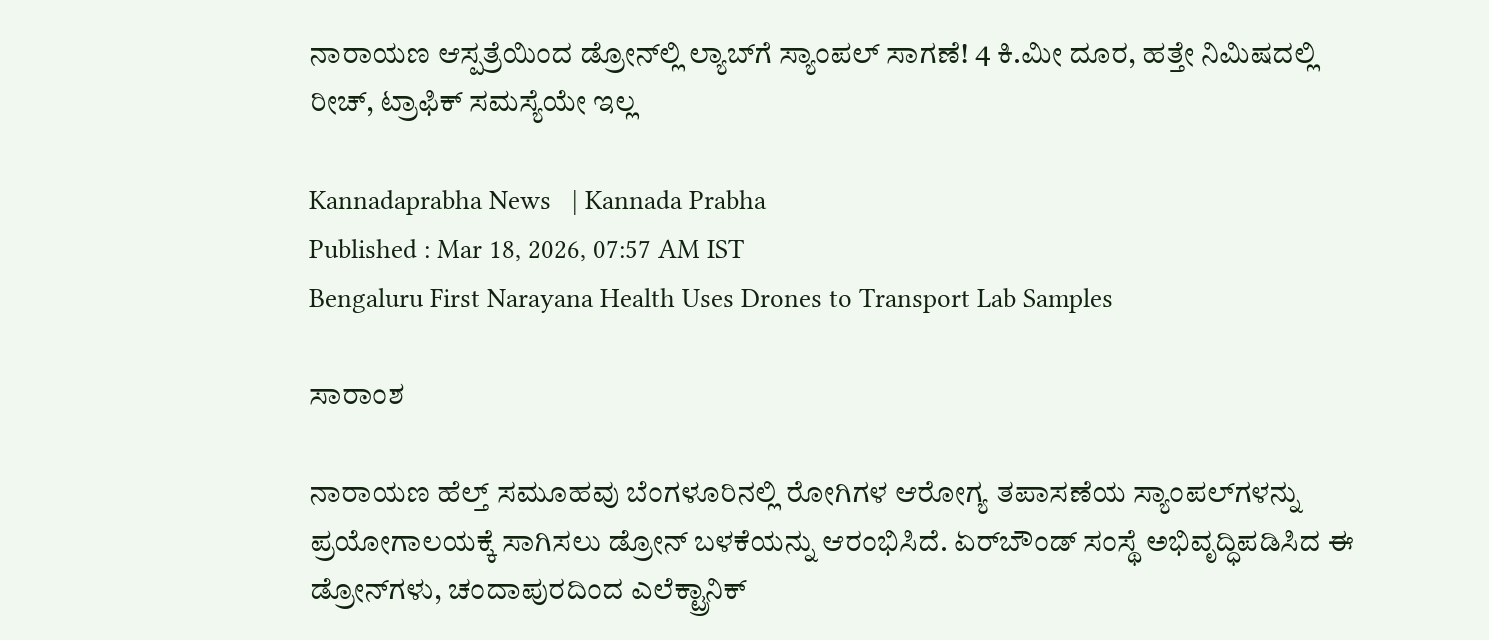ನಾರಾಯಣ ಆಸ್ಪತ್ರೆಯಿಂದ ಡ್ರೋನ್‌ಲ್ಲಿ ಲ್ಯಾಬ್‌ಗೆ ಸ್ಯಾಂಪಲ್ ಸಾಗಣೆ! 4 ಕಿ.ಮೀ ದೂರ, ಹತ್ತೇ ನಿಮಿಷದಲ್ಲಿ ರೀಚ್, ಟ್ರಾಫಿಕ್ ಸಮಸ್ಯೆಯೇ ಇಲ್ಲ

Kannadaprabha News   | Kannada Prabha
Published : Mar 18, 2026, 07:57 AM IST
Bengaluru First Narayana Health Uses Drones to Transport Lab Samples

ಸಾರಾಂಶ

ನಾರಾಯಣ ಹೆಲ್ತ್ ಸಮೂಹವು ಬೆಂಗಳೂರಿನಲ್ಲಿ ರೋಗಿಗಳ ಆರೋಗ್ಯ ತಪಾಸಣೆಯ ಸ್ಯಾಂಪಲ್‌ಗಳನ್ನು ಪ್ರಯೋಗಾಲಯಕ್ಕೆ ಸಾಗಿಸಲು ಡ್ರೋನ್ ಬಳಕೆಯನ್ನು ಆರಂಭಿಸಿದೆ. ಏರ್‌ಬೌಂಡ್ ಸಂಸ್ಥೆ ಅಭಿವೃದ್ಧಿಪಡಿಸಿದ ಈ ಡ್ರೋನ್‌ಗಳು, ಚಂದಾಪುರದಿಂದ ಎಲೆಕ್ಟ್ರಾನಿಕ್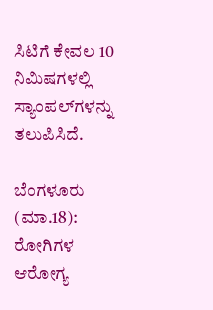ಸಿಟಿಗೆ ಕೇವಲ 10 ನಿಮಿಷಗಳಲ್ಲಿ ಸ್ಯಾಂಪಲ್‌ಗಳನ್ನು ತಲುಪಿಸಿದೆ.

ಬೆಂಗಳೂರು (ಮಾ.18): ರೋಗಿಗಳ ಆರೋಗ್ಯ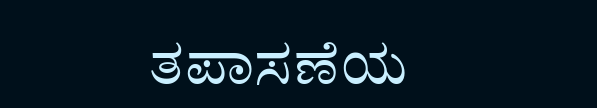ತಪಾಸಣೆಯ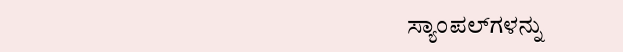ಸ್ಯಾಂಪಲ್‌ಗಳನ್ನು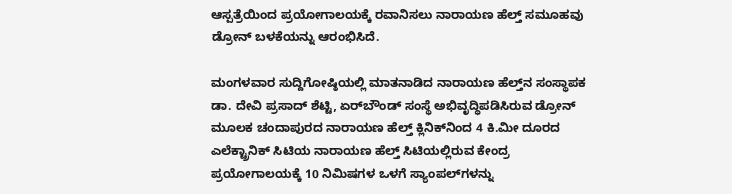ಆಸ್ಪತ್ರೆಯಿಂದ ಪ್ರಯೋಗಾಲಯಕ್ಕೆ ರವಾನಿಸಲು ನಾರಾಯಣ ಹೆಲ್ತ್ ಸಮೂಹವು ಡ್ರೋನ್ ಬಳಕೆಯನ್ನು ಆರಂಭಿಸಿದೆ.

ಮಂಗಳವಾರ ಸುದ್ದಿಗೋಷ್ಠಿಯಲ್ಲಿ ಮಾತನಾಡಿದ ನಾರಾಯಣ ಹೆಲ್ತ್‌ನ ಸಂಸ್ಥಾಪಕ ಡಾ. ದೇವಿ ಪ್ರಸಾದ್ ಶೆಟ್ಟಿ, ಏರ್‌ಬೌಂಡ್ ಸಂಸ್ಥೆ ಅಭಿವೃದ್ಧಿಪಡಿಸಿರುವ ಡ್ರೋನ್ ಮೂಲಕ ಚಂದಾಪುರದ ನಾರಾಯಣ ಹೆಲ್ತ್‌ ಕ್ಲಿನಿಕ್‌ನಿಂದ 4 ಕಿ.ಮೀ ದೂರದ ಎಲೆಕ್ಟ್ರಾನಿಕ್ ಸಿಟಿಯ ನಾರಾಯಣ ಹೆಲ್ತ್ ಸಿಟಿಯಲ್ಲಿರುವ ಕೇಂದ್ರ ಪ್ರಯೋಗಾಲಯಕ್ಕೆ 10 ನಿಮಿಷಗಳ ಒಳಗೆ ಸ್ಯಾಂಪಲ್‌ಗಳನ್ನು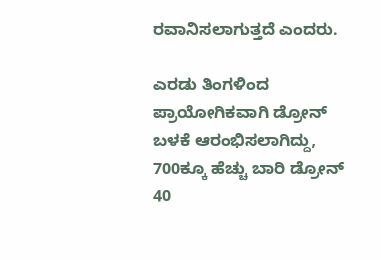ರವಾನಿಸಲಾಗುತ್ತದೆ ಎಂದರು.

ಎರಡು ತಿಂಗಳಿಂದ ಪ್ರಾಯೋಗಿಕವಾಗಿ ಡ್ರೋನ್ ಬಳಕೆ ಆರಂಭಿಸಲಾಗಿದ್ದು, 700ಕ್ಕೂ ಹೆಚ್ಚು ಬಾರಿ ಡ್ರೋನ್‌ 40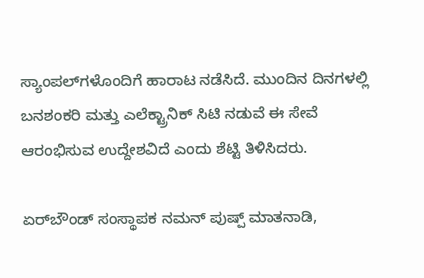ಸ್ಯಾಂಪಲ್‌ಗಳೊಂದಿಗೆ ಹಾರಾಟ ನಡೆಸಿದೆ. ಮುಂದಿನ ದಿನಗಳಲ್ಲಿ ಬನಶಂಕರಿ ಮತ್ತು ಎಲೆಕ್ಟ್ರಾನಿಕ್ ಸಿಟಿ ನಡುವೆ ಈ ಸೇವೆ ಆರಂಭಿಸುವ ಉದ್ದೇಶವಿದೆ ಎಂದು ಶೆಟ್ಟಿ ತಿಳಿಸಿದರು.

ಏರ್‌ಬೌಂಡ್ ಸಂಸ್ಥಾಪಕ ನಮನ್ ಪುಷ್ಪ್ ಮಾತನಾಡಿ,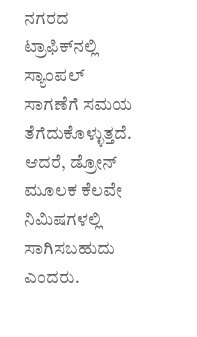ನಗರದ ಟ್ರಾಫಿಕ್‌ನಲ್ಲಿ ಸ್ಯಾಂಪಲ್ ಸಾಗಣೆಗೆ ಸಮಯ ತೆಗೆದುಕೊಳ್ಳುತ್ತದೆ. ಆದರೆ, ಡ್ರೋನ್ ಮೂಲಕ ಕೆಲವೇ ನಿಮಿಷಗಳಲ್ಲಿ ಸಾಗಿಸಬಹುದು ಎಂದರು.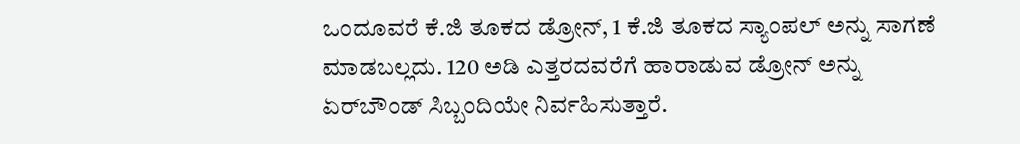ಒಂದೂವರೆ ಕೆ.ಜಿ ತೂಕದ ಡ್ರೋನ್, 1 ಕೆ.ಜಿ ತೂಕದ ಸ್ಯಾಂಪಲ್ ಅನ್ನು ಸಾಗಣೆ ಮಾಡಬಲ್ಲದು. 120 ಅಡಿ ಎತ್ತರದವರೆಗೆ ಹಾರಾಡುವ ಡ್ರೋನ್ ಅನ್ನು ಏರ್‌ಬೌಂಡ್ ಸಿಬ್ಬಂದಿಯೇ ನಿರ್ವಹಿಸುತ್ತಾರೆ.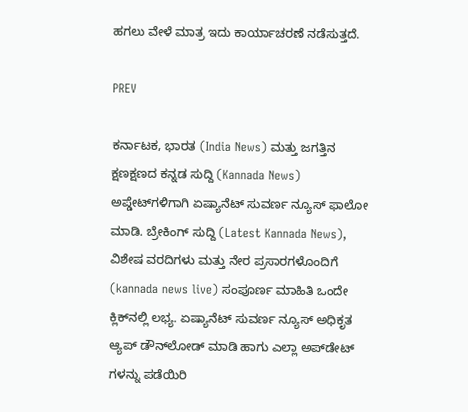ಹಗಲು ವೇಳೆ ಮಾತ್ರ ಇದು ಕಾರ್ಯಾಚರಣೆ ನಡೆಸುತ್ತದೆ.

PREV

ಕರ್ನಾಟಕ, ಭಾರತ (India News) ಮತ್ತು ಜಗತ್ತಿನ ಕ್ಷಣಕ್ಷಣದ ಕನ್ನಡ ಸುದ್ದಿ (Kannada News) ಅಪ್ಡೇಟ್‌ಗಳಿಗಾಗಿ ಏಷ್ಯಾನೆಟ್ ಸುವರ್ಣ ನ್ಯೂಸ್‌ ಫಾಲೋ ಮಾಡಿ. ಬ್ರೇಕಿಂಗ್ ಸುದ್ದಿ (Latest Kannada News), ವಿಶೇಷ ವರದಿಗಳು ಮತ್ತು ನೇರ ಪ್ರಸಾರಗಳೊಂದಿಗೆ (kannada news live) ಸಂಪೂರ್ಣ ಮಾಹಿತಿ ಒಂದೇ ಕ್ಲಿಕ್‌ನಲ್ಲಿ ಲಭ್ಯ. ಏಷ್ಯಾನೆಟ್ ಸುವರ್ಣ ನ್ಯೂಸ್ ಅಧಿಕೃತ ಆ್ಯಪ್ ಡೌನ್‌ಲೋಡ್ ಮಾಡಿ ಹಾಗು ಎಲ್ಲಾ ಅಪ್‌ಡೇಟ್ ಗಳನ್ನು ಪಡೆಯಿರಿ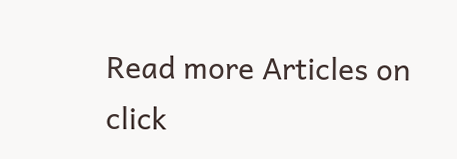Read more Articles on
click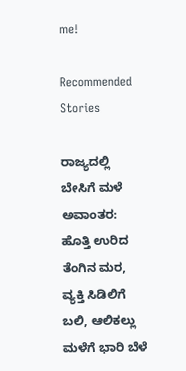me!

Recommended Stories

ರಾಜ್ಯದಲ್ಲಿ ಬೇಸಿಗೆ ಮಳೆ ಅವಾಂತರ: ಹೊತ್ತಿ ಉರಿದ ತೆಂಗಿನ ಮರ, ವ್ಯಕ್ತಿ ಸಿಡಿಲಿಗೆ ಬಲಿ, ಆಲಿಕಲ್ಲು ಮಳೆಗೆ ಭಾರಿ ಬೆಳೆ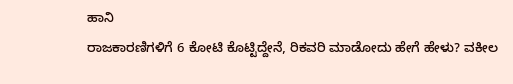ಹಾನಿ
ರಾಜಕಾರಣಿಗಳಿಗೆ 6 ಕೋಟಿ ಕೊಟ್ಟಿದ್ದೇನೆ, ರಿಕವರಿ ಮಾಡೋದು ಹೇಗೆ ಹೇಳು? ವಕೀಲ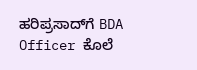ಹರಿಪ್ರಸಾದ್‌ಗೆ BDA Officer ಕೊಲೆ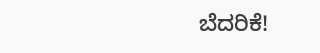ಬೆದರಿಕೆ!